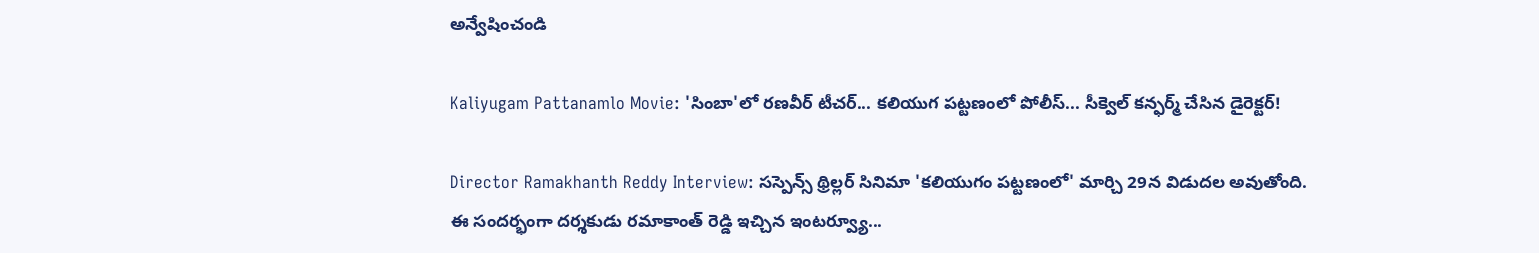అన్వేషించండి

Kaliyugam Pattanamlo Movie: 'సింబా'లో రణవీర్ టీచర్... కలియుగ పట్టణంలో పోలీస్... సీక్వెల్ కన్ఫర్మ్ చేసిన డైరెక్టర్!

Director Ramakhanth Reddy Interview: సస్పెన్స్ థ్రిల్లర్ సినిమా 'కలియుగం పట్టణంలో' మార్చి 29న విడుదల అవుతోంది. ఈ సందర్భంగా దర్శకుడు రమాకాంత్ రెడ్డి ఇచ్చిన ఇంటర్వ్యూ...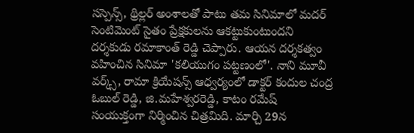సస్పెన్స్, థ్రిల్లర్ అంశాలతో పాటు తమ సినిమాలో మదర్ సెంటిమెంట్ సైతం ప్రేక్షకులను ఆకట్టుకుంటుందని దర్శకుడు రమాకాంత్ రెడ్డి చెప్పారు. ఆయన దర్శకత్వం వహించిన సినిమా 'కలియుగం పట్టణంలో'. నాని మూవీ వర్క్స్, రామా క్రియేషన్స్ ఆధ్వర్యంలో డాక్టర్ కందుల చంద్ర ఓబుల్ రెడ్డి, జి.మహేశ్వరరెడ్డి, కాటం రమేష్‌‌ సంయుక్తంగా నిర్మించిన చిత్రమిది. మార్చి 29న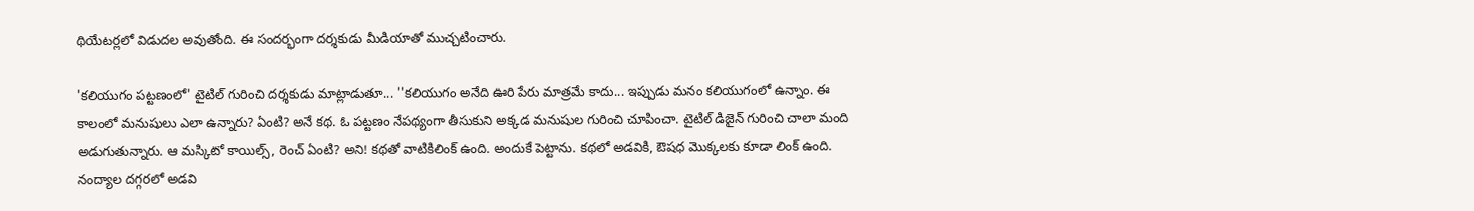థియేటర్లలో విడుదల అవుతోంది. ఈ సందర్భంగా దర్శకుడు మీడియాతో ముచ్చటించారు.

'కలియుగం పట్టణంలో' టైటిల్ గురించి దర్శకుడు మాట్లాడుతూ... ''కలియుగం అనేది ఊరి పేరు మాత్రమే కాదు... ఇప్పుడు మనం కలియుగంలో ఉన్నాం. ఈ కాలంలో మనుషులు ఎలా ఉన్నారు? ఏంటి? అనే కథ. ఓ పట్టణం నేపథ్యంగా తీసుకుని అక్కడ మనుషుల గురించి చూపించా. టైటిల్‌ డిజైన్ గురించి చాలా మంది అడుగుతున్నారు. ఆ మస్కిటో కాయిల్స్, రెంచ్ ఏంటి? అని! కథతో వాటికిలింక్ ఉంది. అందుకే పెట్టాను. కథలో అడవికి, ఔషధ మొక్కలకు కూడా లింక్ ఉంది. నంద్యాల దగ్గరలో అడవి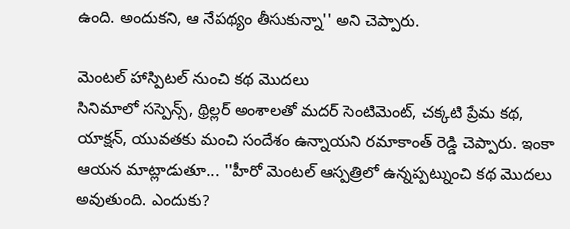ఉంది. అందుకని, ఆ నేపథ్యం తీసుకున్నా'' అని చెప్పారు.

మెంటల్ హాస్పిటల్ నుంచి కథ మొదలు
సినిమాలో సస్పెన్స్, థ్రిల్లర్ అంశాలతో మదర్ సెంటిమెంట్, చక్కటి ప్రేమ కథ, యాక్షన్, యువతకు మంచి సందేశం ఉన్నాయని రమాకాంత్ రెడ్డి చెప్పారు. ఇంకా ఆయన మాట్లాడుతూ... ''హీరో మెంటల్ ఆస్పత్రిలో ఉన్నప్పట్నుంచి కథ మొదలు అవుతుంది. ఎందుకు?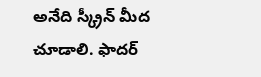అనేది స్క్రీన్ మీద చూడాలి. ఫాదర్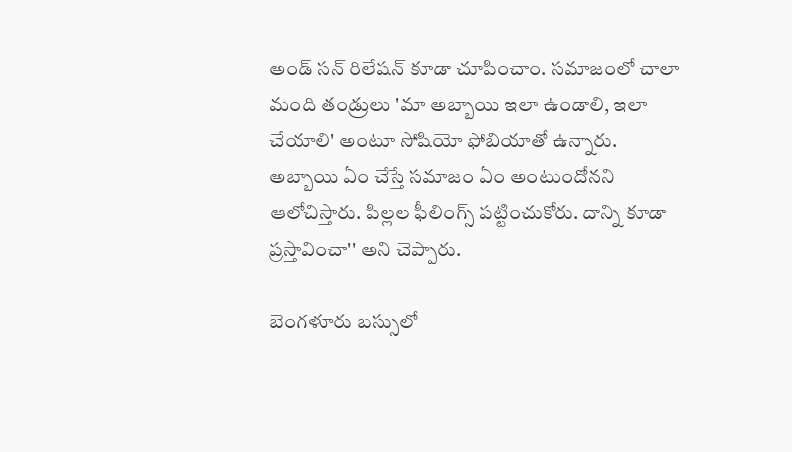అండ్ సన్ రిలేషన్ కూడా చూపించాం. సమాజంలో చాలా మంది తండ్రులు 'మా అబ్బాయి ఇలా ఉండాలి, ఇలా చేయాలి' అంటూ సోషియో ఫోబియాతో ఉన్నారు. అబ్బాయి ఏం చేస్తే సమాజం ఏం అంటుందోనని ఆలోచిస్తారు. పిల్లల ఫీలింగ్స్ పట్టించుకోరు. దాన్ని కూడా ప్రస్తావించా'' అని చెప్పారు.

బెంగళూరు బస్సులో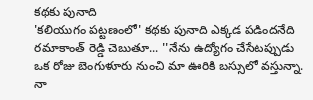కథకు పునాది
'కలియుగం పట్టణంలో' కథకు పునాది ఎక్కడ పడిందనేది రమాకాంత్ రెడ్డి చెబుతూ... ''నేను ఉద్యోగం చేసేటప్పుడు ఒక రోజు బెంగుళూరు నుంచి మా ఊరికి బస్సులో వస్తున్నా. నా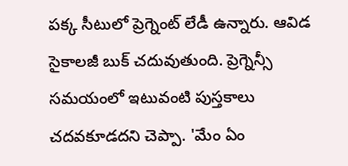పక్క సీటులో ప్రెగ్నెంట్ లేడీ ఉన్నారు. ఆవిడ సైకాలజీ బుక్ చదువుతుంది. ప్రెగ్నెన్సీ సమయంలో ఇటువంటి పుస్తకాలు చదవకూడదని చెప్పా. 'మేం ఏం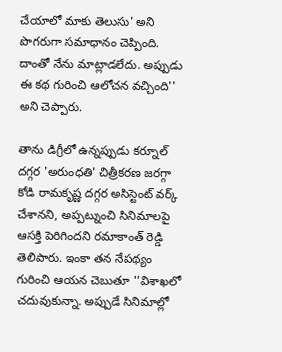చేయాలో మాకు తెలుసు' అని పొగరుగా సమాధానం చెప్పింది. దాంతో నేను మాట్లాడలేదు. అప్పుడు ఈ కథ గురించి ఆలోచన వచ్చింది'' అని చెప్పారు.

తాను డిగ్రీలో ఉన్నప్పుడు కర్నూల్ దగ్గర 'అరుంధతి' చిత్రీకరణ జరగ్గా కోడి రామకృష్ణ దగ్గర అసిస్టెంట్ వర్క్ చేశానని, అప్పట్నుంచి సినిమాలపై ఆసక్తి పెరిగిందని రమాకాంత్ రెడ్డి తెలిపారు. ఇంకా తన నేపథ్యం గురించి ఆయన చెబుతూ ''విశాఖలో చదువుకున్నా. అప్పుడే సినిమాల్లో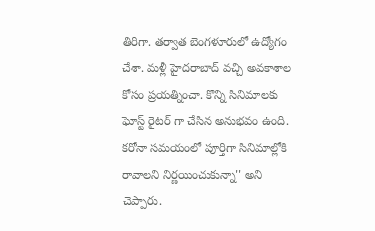తిరిగా. తర్వాత బెంగళూరులో ఉద్యోగం చేశా. మళ్లీ హైదరాబాద్ వచ్చి అవకాశాల కోసం ప్రయత్నించా. కొన్ని సినిమాలకు ఘోస్ట్ రైటర్ గా చేసిన అనుభవం ఉంది. కరోనా సమయంలో పూర్తిగా సినిమాల్లోకి రావాలని నిర్ణయించుకున్నా'' అని చెప్పారు.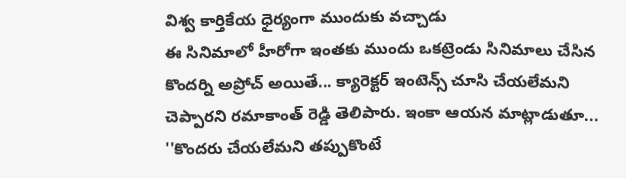విశ్వ కార్తికేయ ధైర్యంగా ముందుకు వచ్చాడు
ఈ సినిమాలో హీరోగా ఇంతకు ముందు ఒకట్రెండు సినిమాలు చేసిన కొందర్ని అప్రోచ్ అయితే... క్యారెక్టర్ ఇంటెన్స్ చూసి చేయలేమని చెప్పారని రమాకాంత్ రెడ్డి తెలిపారు. ఇంకా ఆయన మాట్లాడుతూ... ''కొందరు చేయలేమని తప్పుకొంటే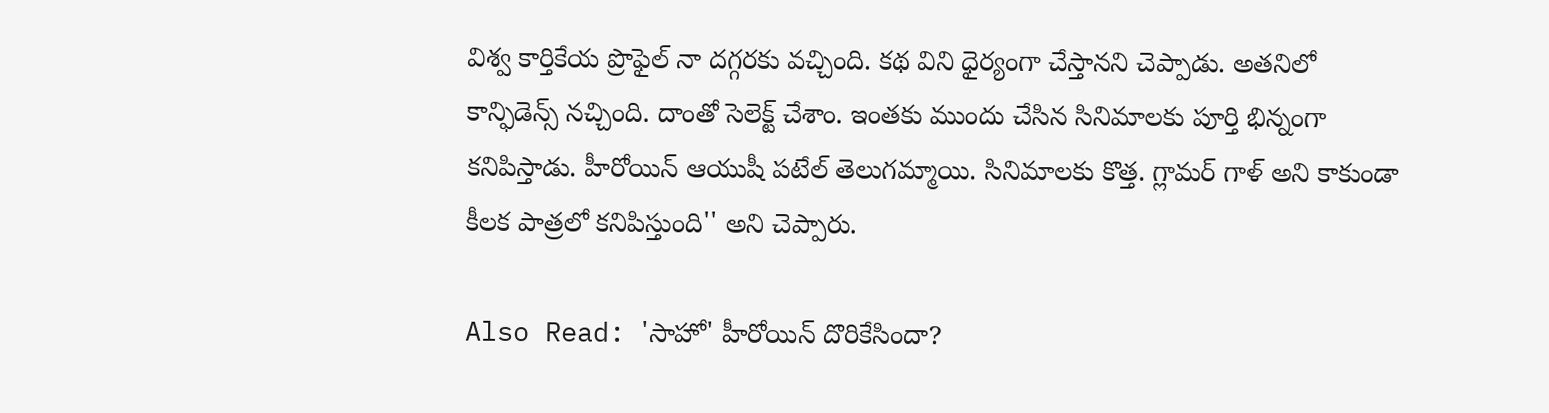విశ్వ కార్తికేయ ప్రొఫైల్ నా దగ్గరకు వచ్చింది. కథ విని ధైర్యంగా చేస్తానని చెప్పాడు. అతనిలో కాన్ఫిడెన్స్ నచ్చింది. దాంతో సెలెక్ట్ చేశాం. ఇంతకు ముందు చేసిన సినిమాలకు పూర్తి భిన్నంగా కనిపిస్తాడు. హీరోయిన్ ఆయుషీ పటేల్ తెలుగమ్మాయి. సినిమాలకు కొత్త. గ్లామర్ గాళ్ అని కాకుండా కీలక పాత్రలో కనిపిస్తుంది'' అని చెప్పారు.

Also Read: 'సాహో' హీరోయిన్ దొరికేసిందా?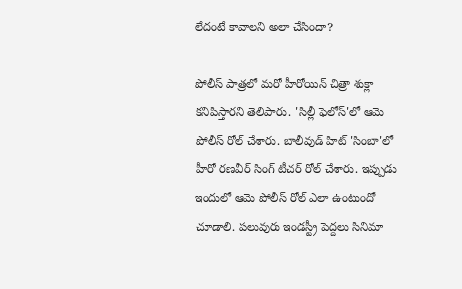లేదంటే కావాలని అలా చేసిందా?

పోలీస్ పాత్రలో మరో హీరోయిన్ చిత్రా శుక్లా కనిపిస్తారని తెలిపారు. 'సిల్లీ ఫెలోస్'లో ఆమె పోలీస్ రోల్ చేశారు. బాలీవుడ్ హిట్ 'సింబా'లో హీరో రణవీర్ సింగ్ టీచర్ రోల్ చేశారు. ఇప్పుడు ఇందులో ఆమె పోలీస్ రోల్ ఎలా ఉంటుందో చూడాలి. పలువురు ఇండస్ట్రీ పెద్దలు సినిమా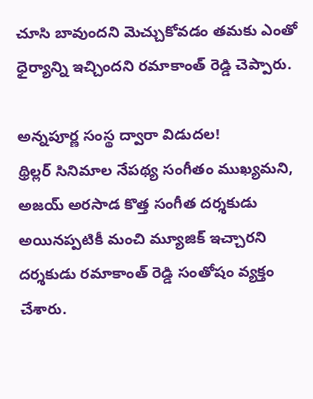చూసి బావుందని మెచ్చుకోవడం తమకు ఎంతో ధైర్యాన్ని ఇచ్చిందని రమాకాంత్ రెడ్డి చెప్పారు.

అన్నపూర్ణ సంస్థ ద్వారా విడుదల!
థ్రిల్లర్ సినిమాల నేపథ్య సంగీతం ముఖ్యమని, అజయ్ అరసాడ కొత్త సంగీత దర్శకుడు అయినప్పటికీ మంచి మ్యూజిక్ ఇచ్చారని దర్శకుడు రమాకాంత్ రెడ్డి సంతోషం వ్యక్తం చేశారు.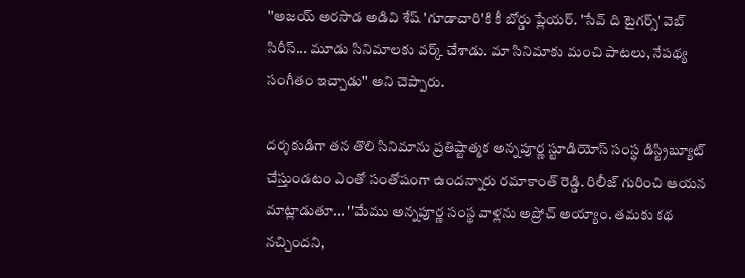''అజయ్ అరసాడ అడివి శేష్ 'గూడాచారి'కి కీ బోర్డు ప్లేయర్. 'సేవ్ ది టైగర్స్' వెబ్ సిరీస్... మూడు సినిమాలకు వర్క్ చేశాడు. మా సినిమాకు మంచి పాటలు, నేపథ్య సంగీతం ఇచ్చాడు'' అని చెప్పారు.

దర్శకుడిగా తన తొలి సినిమాను ప్రతిష్టాత్మక అన్నపూర్ణ స్టూడియోస్ సంస్థ డిస్ట్రిబ్యూట్ చేస్తుండటం ఎంతో సంతోషంగా ఉందన్నారు రమాకాంత్ రెడ్డి. రిలీజ్ గురించి ఆయన మాట్లాడుతూ... ''మేము అన్నపూర్ణ సంస్థ వాళ్లను అప్రోచ్ అయ్యాం. తమకు కథ నచ్చిందని,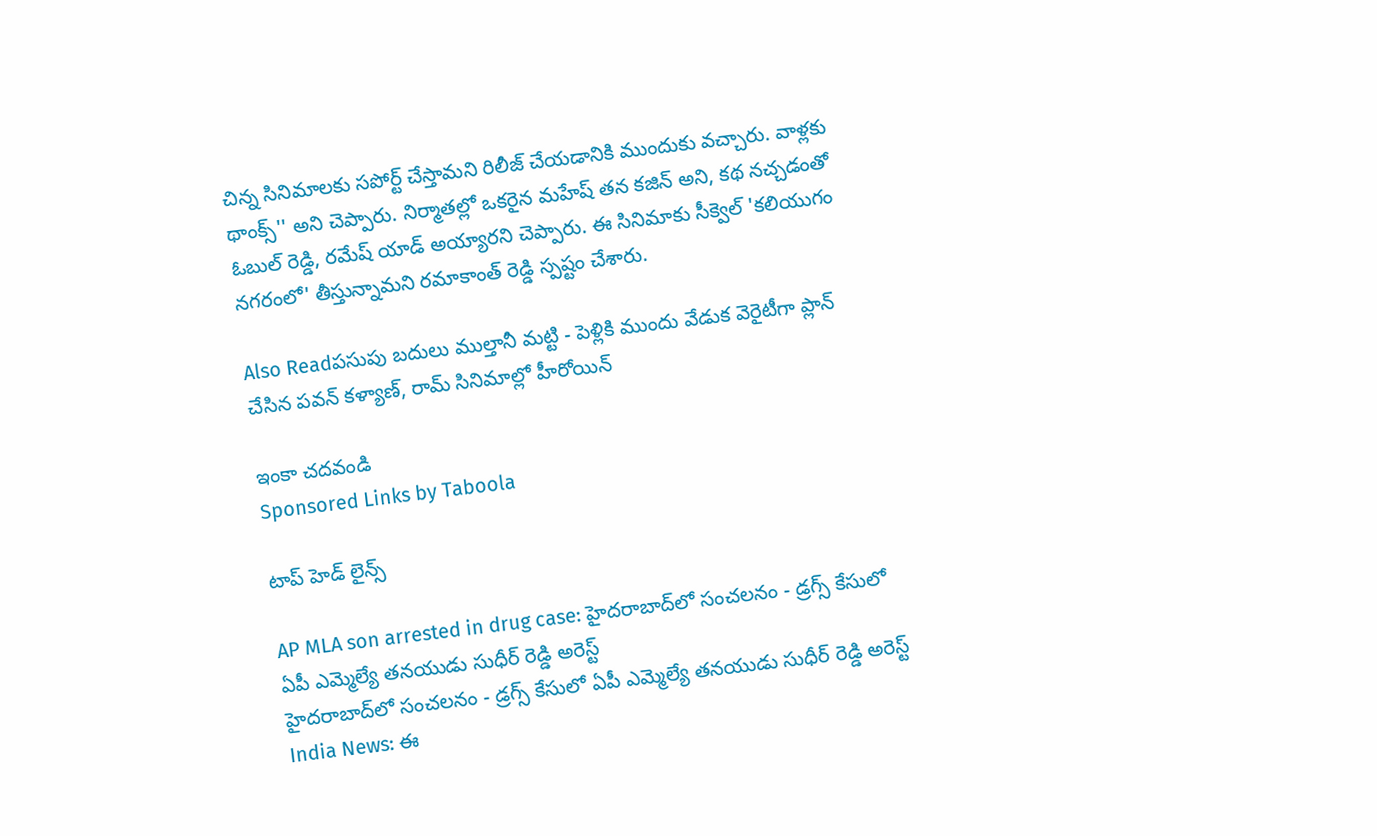చిన్న సినిమాలకు సపోర్ట్ చేస్తామని రిలీజ్ చేయడానికి ముందుకు వచ్చారు. వాళ్లకు థాంక్స్'' అని చెప్పారు. నిర్మాతల్లో ఒకరైన మహేష్ తన కజిన్ అని, కథ నచ్చడంతో ఓబుల్ రెడ్డి, రమేష్ యాడ్ అయ్యారని చెప్పారు. ఈ సినిమాకు సీక్వెల్ 'కలియుగం నగరంలో' తీస్తున్నామని రమాకాంత్ రెడ్డి స్పష్టం చేశారు.

Also Readపసుపు బదులు ముల్తానీ మట్టి - పెళ్లికి ముందు వేడుక వెరైటీగా ప్లాన్ చేసిన పవన్ కళ్యాణ్, రామ్ సినిమాల్లో హీరోయిన్

ఇంకా చదవండి
Sponsored Links by Taboola

టాప్ హెడ్ లైన్స్

AP MLA son arrested in drug case: హైదరాబాద్‌లో సంచలనం - డ్రగ్స్ కేసులో ఏపీ ఎమ్మెల్యే తనయుడు సుధీర్ రెడ్డి అరెస్ట్
హైదరాబాద్‌లో సంచలనం - డ్రగ్స్ కేసులో ఏపీ ఎమ్మెల్యే తనయుడు సుధీర్ రెడ్డి అరెస్ట్
India News: ఈ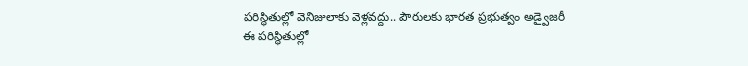పరిస్థితుల్లో వెనిజులాకు వెళ్లవద్దు.. పౌరులకు భారత ప్రభుత్వం అడ్వైజరీ
ఈ పరిస్థితుల్లో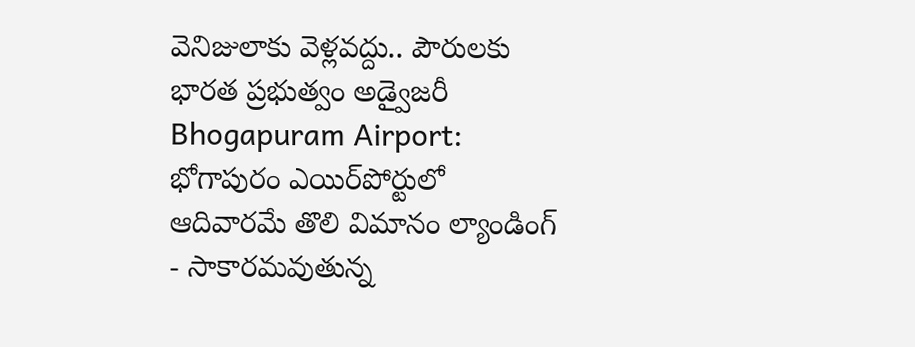వెనిజులాకు వెళ్లవద్దు.. పౌరులకు భారత ప్రభుత్వం అడ్వైజరీ
Bhogapuram Airport: భోగాపురం ఎయిర్‌పోర్టులో ఆదివారమే తొలి విమానం ల్యాండింగ్ - సాకారమవుతున్న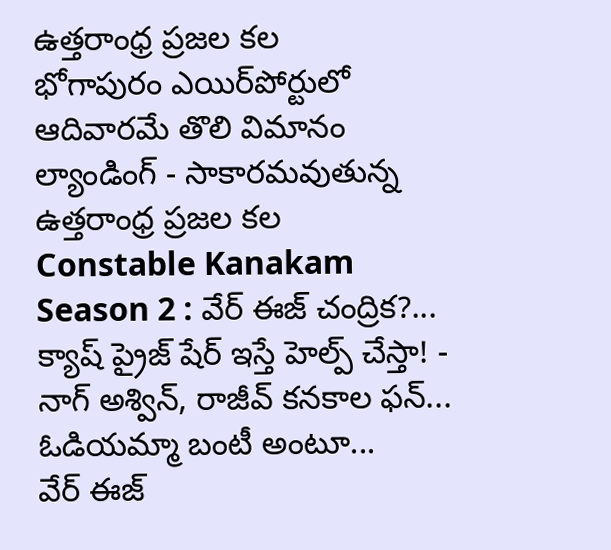ఉత్తరాంధ్ర ప్రజల కల
భోగాపురం ఎయిర్‌పోర్టులో ఆదివారమే తొలి విమానం ల్యాండింగ్ - సాకారమవుతున్న ఉత్తరాంధ్ర ప్రజల కల
Constable Kanakam Season 2 : వేర్ ఈజ్ చంద్రిక?... క్యాష్ ప్రైజ్ షేర్ ఇస్తే హెల్ప్ చేస్తా! - నాగ్ అశ్విన్, రాజీవ్ కనకాల ఫన్... ఓడియమ్మా బంటీ అంటూ...
వేర్ ఈజ్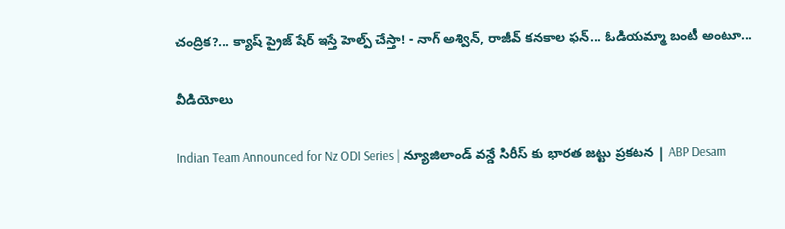చంద్రిక?... క్యాష్ ప్రైజ్ షేర్ ఇస్తే హెల్ప్ చేస్తా! - నాగ్ అశ్విన్, రాజీవ్ కనకాల ఫన్... ఓడియమ్మా బంటీ అంటూ...

వీడియోలు

Indian Team Announced for Nz ODI Series | న్యూజిలాండ్ వన్డే సిరీస్ కు భారత జట్టు ప్రకటన | ABP Desam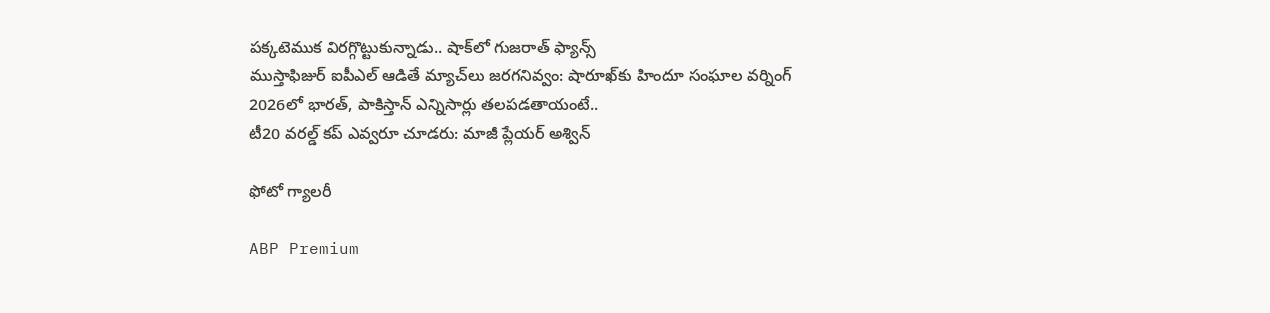పక్కటెముక విరగ్గొట్టుకున్నాడు.. షాక్‌లో గుజరాత్ ఫ్యాన్స్
ముస్తాఫిజుర్‌ ఐపీఎల్ ఆడితే మ్యాచ్‌లు జరగనివ్వం: షారూఖ్‌కు హిందూ సంఘాల వర్నింగ్
2026లో భారత్, పాకిస్తాన్ ఎన్నిసార్లు తలపడతాయంటే..
టీ20 వరల్డ్ కప్ ఎవ్వరూ చూడరు: మాజీ ప్లేయర్ అశ్విన్

ఫోటో గ్యాలరీ

ABP Premium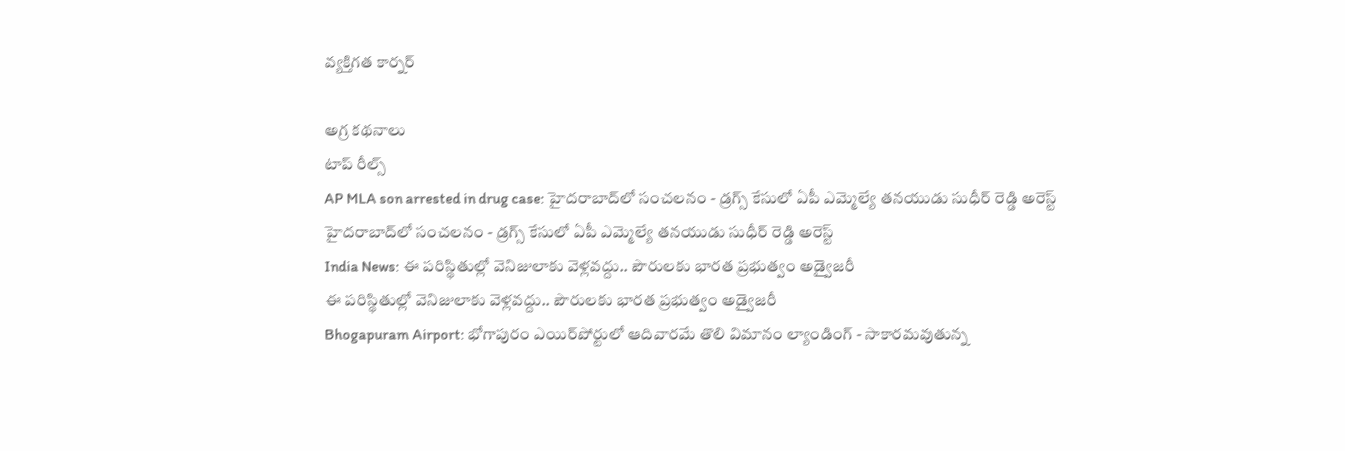వ్యక్తిగత కార్నర్

అగ్ర కథనాలు
టాప్ రీల్స్
AP MLA son arrested in drug case: హైదరాబాద్‌లో సంచలనం - డ్రగ్స్ కేసులో ఏపీ ఎమ్మెల్యే తనయుడు సుధీర్ రెడ్డి అరెస్ట్
హైదరాబాద్‌లో సంచలనం - డ్రగ్స్ కేసులో ఏపీ ఎమ్మెల్యే తనయుడు సుధీర్ రెడ్డి అరెస్ట్
India News: ఈ పరిస్థితుల్లో వెనిజులాకు వెళ్లవద్దు.. పౌరులకు భారత ప్రభుత్వం అడ్వైజరీ
ఈ పరిస్థితుల్లో వెనిజులాకు వెళ్లవద్దు.. పౌరులకు భారత ప్రభుత్వం అడ్వైజరీ
Bhogapuram Airport: భోగాపురం ఎయిర్‌పోర్టులో ఆదివారమే తొలి విమానం ల్యాండింగ్ - సాకారమవుతున్న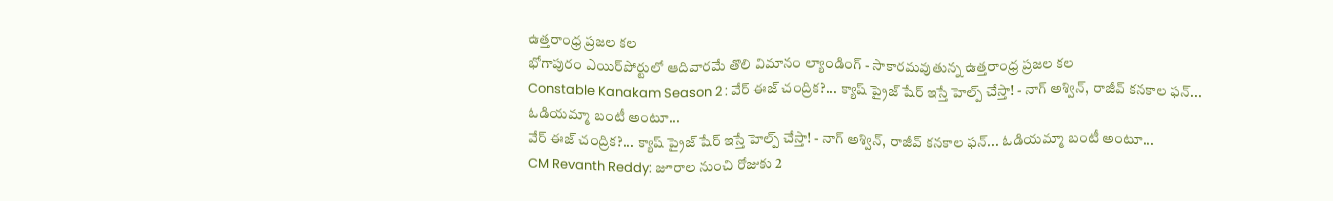ఉత్తరాంధ్ర ప్రజల కల
భోగాపురం ఎయిర్‌పోర్టులో ఆదివారమే తొలి విమానం ల్యాండింగ్ - సాకారమవుతున్న ఉత్తరాంధ్ర ప్రజల కల
Constable Kanakam Season 2 : వేర్ ఈజ్ చంద్రిక?... క్యాష్ ప్రైజ్ షేర్ ఇస్తే హెల్ప్ చేస్తా! - నాగ్ అశ్విన్, రాజీవ్ కనకాల ఫన్... ఓడియమ్మా బంటీ అంటూ...
వేర్ ఈజ్ చంద్రిక?... క్యాష్ ప్రైజ్ షేర్ ఇస్తే హెల్ప్ చేస్తా! - నాగ్ అశ్విన్, రాజీవ్ కనకాల ఫన్... ఓడియమ్మా బంటీ అంటూ...
CM Revanth Reddy: జూరాల నుంచి రోజుకు 2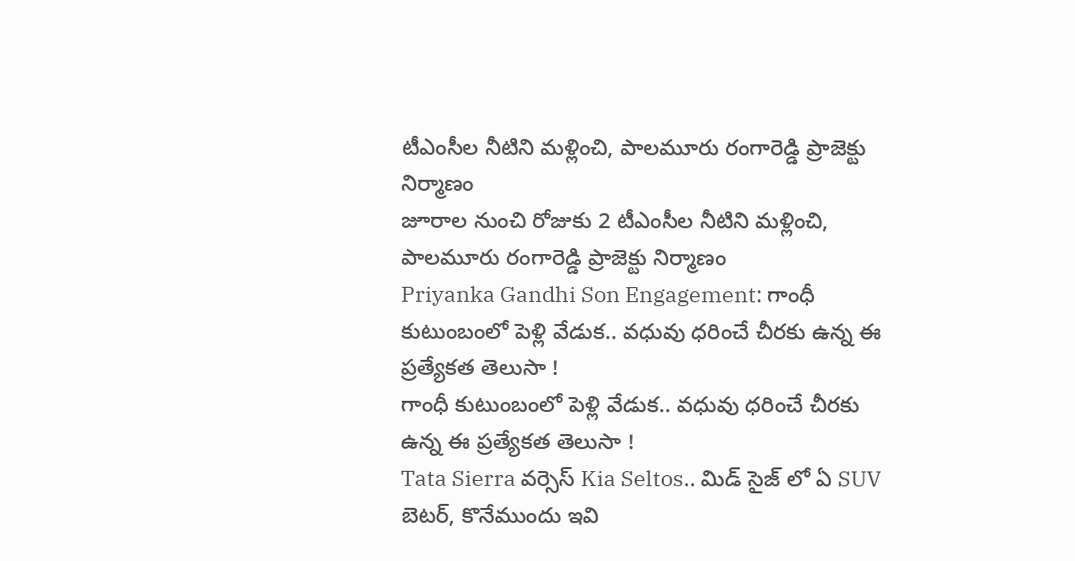టీఎంసీల నీటిని మళ్లించి, పాలమూరు రంగారెడ్డి ప్రాజెక్టు నిర్మాణం
జూరాల నుంచి రోజుకు 2 టీఎంసీల నీటిని మళ్లించి, పాలమూరు రంగారెడ్డి ప్రాజెక్టు నిర్మాణం
Priyanka Gandhi Son Engagement: గాంధీ కుటుంబంలో పెళ్లి వేడుక.. వధువు ధరించే చీరకు ఉన్న ఈ ప్రత్యేకత తెలుసా !
గాంధీ కుటుంబంలో పెళ్లి వేడుక.. వధువు ధరించే చీరకు ఉన్న ఈ ప్రత్యేకత తెలుసా !
Tata Sierra వర్సెస్ Kia Seltos.. మిడ్ సైజ్ లో ఏ SUV బెటర్, కొనేముందు ఇవి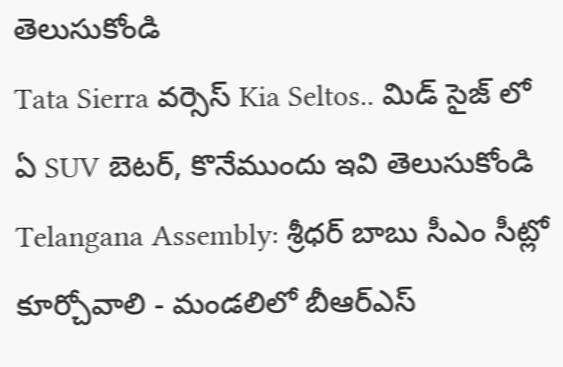తెలుసుకోండి
Tata Sierra వర్సెస్ Kia Seltos.. మిడ్ సైజ్ లో ఏ SUV బెటర్, కొనేముందు ఇవి తెలుసుకోండి
Telangana Assembly: శ్రీధర్ బాబు సీఎం సీట్లో కూర్చోవాలి - మండలిలో బీఆర్ఎస్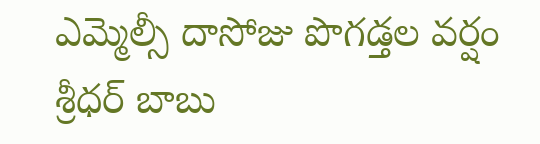ఎమ్మెల్సీ దాసోజు పొగడ్తల వర్షం
శ్రీధర్ బాబు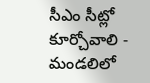సీఎం సీట్లో కూర్చోవాలి - మండలిలో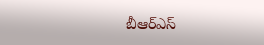బీఆర్ఎస్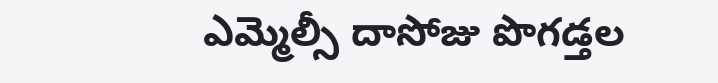ఎమ్మెల్సీ దాసోజు పొగడ్తల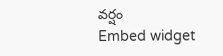వర్షం
Embed widget